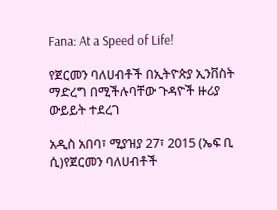Fana: At a Speed of Life!

የጀርመን ባለሀብቶች በኢትዮጵያ ኢንቨስት ማድረግ በሚችሉባቸው ጉዳዮች ዙሪያ ውይይት ተደረገ

አዲስ አበባ፣ ሚያዝያ 27፣ 2015 (ኤፍ ቢ ሲ)የጀርመን ባለሀብቶች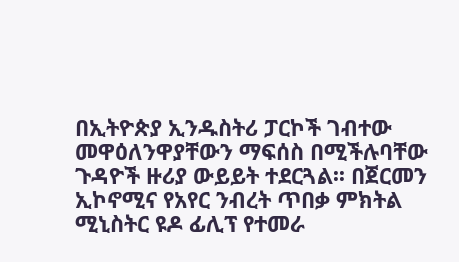በኢትዮጵያ ኢንዱስትሪ ፓርኮች ገብተው መዋዕለንዋያቸውን ማፍሰስ በሚችሉባቸው ጉዳዮች ዙሪያ ውይይት ተደርጓል፡፡ በጀርመን ኢኮኖሚና የአየር ንብረት ጥበቃ ምክትል ሚኒስትር ዩዶ ፊሊፕ የተመራ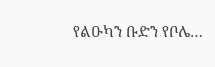የልዑካን ቡድን የቦሌ…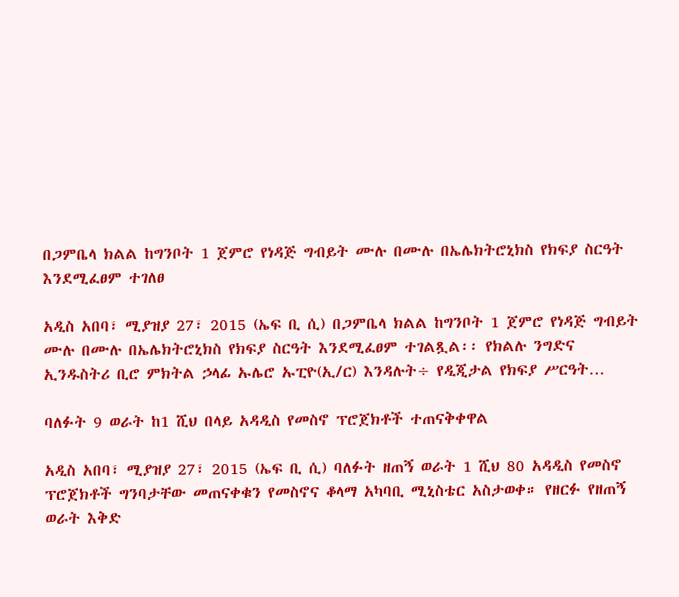በጋምቤላ ክልል ከግንቦት 1 ጀምሮ የነዳጅ ግብይት ሙሉ በሙሉ በኤሌክትሮኒክስ የክፍያ ስርዓት እንደሚፈፀም ተገለፀ

አዲስ አበባ፣ ሚያዝያ 27፣ 2015 (ኤፍ ቢ ሲ) በጋምቤላ ክልል ከግንቦት 1 ጀምሮ የነዳጅ ግብይት ሙሉ በሙሉ በኤሌክትሮኒክስ የክፍያ ስርዓት እንደሚፈፀም ተገልጿል፡፡ የክልሉ ንግድና ኢንዱስትሪ ቢሮ ምክትል ኃላፊ ኡሌሮ ኡፒዮ(ኢ/ር) እንዳሉት÷ የዲጂታል የክፍያ ሥርዓት…

ባለፉት 9 ወራት ከ1 ሺህ በላይ አዳዲስ የመስኖ ፕሮጀክቶች ተጠናቅቀዋል

አዲስ አበባ፣ ሚያዝያ 27፣ 2015 (ኤፍ ቢ ሲ) ባለፉት ዘጠኝ ወራት 1 ሺህ 80 አዳዲስ የመስኖ ፕሮጀክቶች ግንባታቸው መጠናቀቁን የመስኖና ቆላማ አካባቢ ሚኒስቴር አስታወቀ። የዘርፉ የዘጠኝ ወራት እቅድ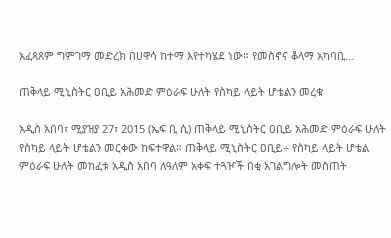አፈጻጸም ግምገማ መድረክ በሀዋሳ ከተማ እየተካሄደ ነው። የመስኖና ቆላማ አካባቢ…

ጠቅላይ ሚኒስትር ዐቢይ አሕመድ ምዕራፍ ሁለት የስካይ ላይት ሆቴልን መረቁ

አዲስ አበባ፣ ሚያዝያ 27፣ 2015 (ኤፍ ቢ ሲ) ጠቅላይ ሚኒስትር ዐቢይ አሕመድ ምዕራፍ ሁለት የስካይ ላይት ሆቴልን መርቀው ከፍተዋል። ጠቅላይ ሚኒስትር ዐቢይ÷ የስካይ ላይት ሆቴል ምዕራፍ ሁለት መከፈቱ አዲስ አበባ ለዓለም አቀፍ ተጓዦች በቂ አገልግሎት መስጠት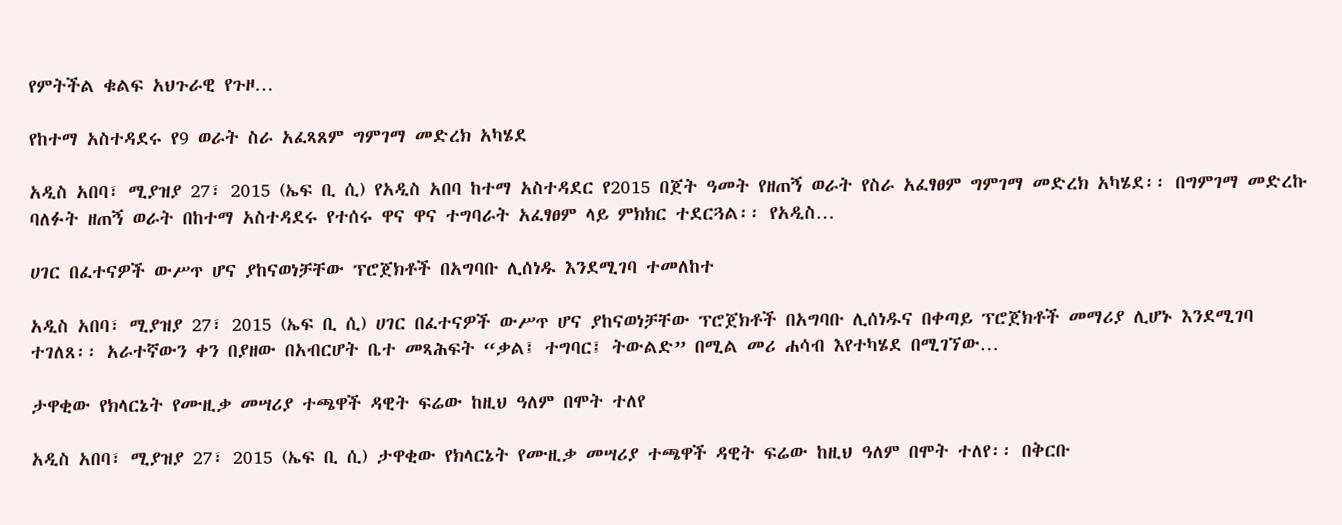የምትችል ቁልፍ አህጉራዊ የጉዞ…

የከተማ አስተዳደሩ የ9 ወራት ስራ አፈጻጸም ግምገማ መድረክ አካሄደ

አዲስ አበባ፣ ሚያዝያ 27፣ 2015 (ኤፍ ቢ ሲ) የአዲስ አበባ ከተማ አስተዳደር የ2015 በጀት ዓመት የዘጠኝ ወራት የስራ አፈፃፀም ግምገማ መድረክ አካሄደ፡፡ በግምገማ መድረኩ ባለፉት ዘጠኝ ወራት በከተማ አስተዳደሩ የተሰሩ ዋና ዋና ተግባራት አፈፃፀም ላይ ምክክር ተደርጓል፡፡ የአዲስ…

ሀገር በፈተናዎች ውሥጥ ሆና ያከናወነቻቸው ፕሮጀክቶች በአግባቡ ሊሰነዱ እንደሚገባ ተመለከተ

አዲስ አበባ፣ ሚያዝያ 27፣ 2015 (ኤፍ ቢ ሲ) ሀገር በፈተናዎች ውሥጥ ሆና ያከናወነቻቸው ፕሮጀክቶች በአግባቡ ሊሰነዱና በቀጣይ ፕሮጀክቶች መማሪያ ሊሆኑ እንደሚገባ ተገለጸ፡፡ አራተኛውን ቀን በያዘው በአብርሆት ቤተ መጻሕፍት “ቃል፤ ተግባር፤ ትውልድ” በሚል መሪ ሐሳብ እየተካሄደ በሚገኘው…

ታዋቂው የክላርኔት የሙዚቃ መሣሪያ ተጫዋች ዳዊት ፍሬው ከዚህ ዓለም በሞት ተለየ

አዲስ አበባ፣ ሚያዝያ 27፣ 2015 (ኤፍ ቢ ሲ) ታዋቂው የክላርኔት የሙዚቃ መሣሪያ ተጫዋች ዳዊት ፍሬው ከዚህ ዓለም በሞት ተለየ፡፡ በቅርቡ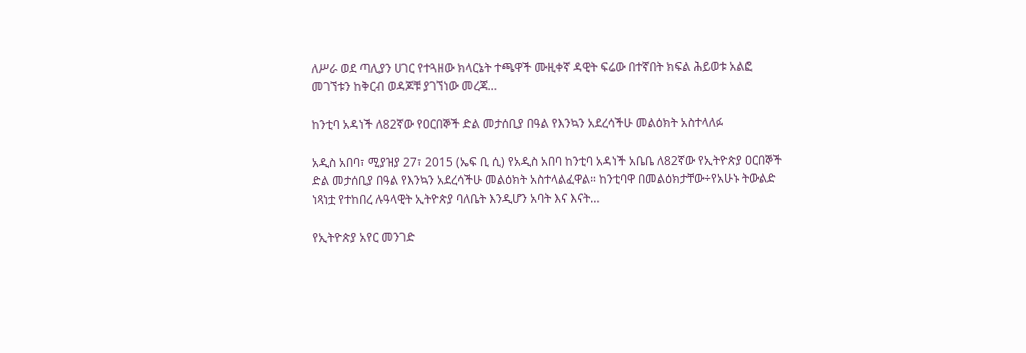ለሥራ ወደ ጣሊያን ሀገር የተጓዘው ክላርኔት ተጫዋች ሙዚቀኛ ዳዊት ፍሬው በተኛበት ክፍል ሕይወቱ አልፎ መገኘቱን ከቅርብ ወዳጆቹ ያገኘነው መረጃ…

ከንቲባ አዳነች ለ82ኛው የዐርበኞች ድል መታሰቢያ በዓል የእንኳን አደረሳችሁ መልዕክት አስተላለፉ

አዲስ አበባ፣ ሚያዝያ 27፣ 2015 (ኤፍ ቢ ሲ) የአዲስ አበባ ከንቲባ አዳነች አቤቤ ለ82ኛው የኢትዮጵያ ዐርበኞች ድል መታሰቢያ በዓል የእንኳን አደረሳችሁ መልዕክት አስተላልፈዋል። ከንቲባዋ በመልዕክታቸው÷የአሁኑ ትውልድ ነጻነቷ የተከበረ ሉዓላዊት ኢትዮጵያ ባለቤት እንዲሆን አባት እና እናት…

የኢትዮጵያ አየር መንገድ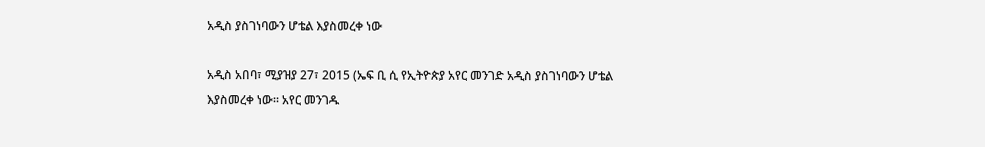አዲስ ያስገነባውን ሆቴል እያስመረቀ ነው

አዲስ አበባ፣ ሚያዝያ 27፣ 2015 (ኤፍ ቢ ሲ የኢትዮጵያ አየር መንገድ አዲስ ያስገነባውን ሆቴል እያስመረቀ ነው። አየር መንገዱ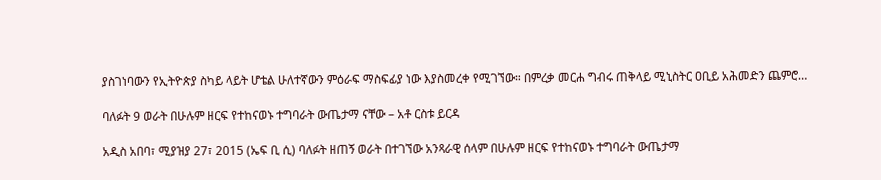ያስገነባውን የኢትዮጵያ ስካይ ላይት ሆቴል ሁለተኛውን ምዕራፍ ማስፍፊያ ነው እያስመረቀ የሚገኘው። በምረቃ መርሐ ግብሩ ጠቅላይ ሚኒስትር ዐቢይ አሕመድን ጨምሮ…

ባለፉት 9 ወራት በሁሉም ዘርፍ የተከናወኑ ተግባራት ውጤታማ ናቸው – አቶ ርስቱ ይርዳ

አዲስ አበባ፣ ሚያዝያ 27፣ 2015 (ኤፍ ቢ ሲ) ባለፉት ዘጠኝ ወራት በተገኘው አንጻራዊ ሰላም በሁሉም ዘርፍ የተከናወኑ ተግባራት ውጤታማ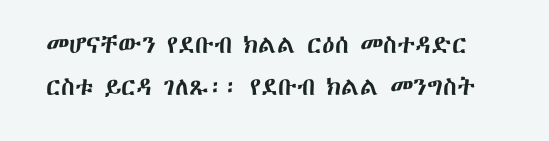መሆናቸውን የደቡብ ክልል ርዕሰ መስተዳድር ርስቱ ይርዳ ገለጹ፡፡ የደቡብ ክልል መንግስት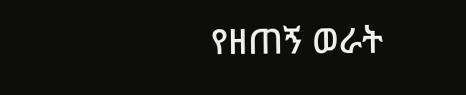የዘጠኝ ወራት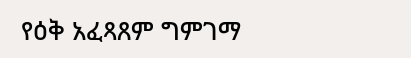የዕቅ አፈጻጸም ግምገማ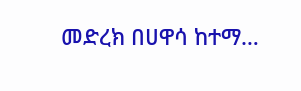መድረክ በሀዋሳ ከተማ…